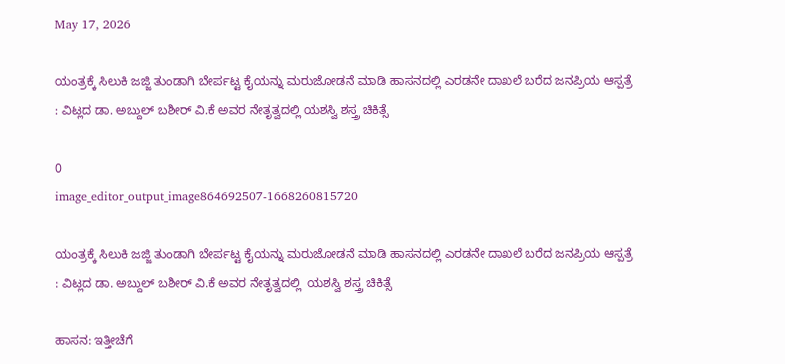May 17, 2026

ಯಂತ್ರಕ್ಕೆ ಸಿಲುಕಿ ಜಜ್ಜಿ ತುಂಡಾಗಿ ಬೇರ್ಪಟ್ಟ ಕೈಯನ್ನು ಮರುಜೋಡನೆ ಮಾಡಿ ಹಾಸನದಲ್ಲಿ ಎರಡನೇ ದಾಖಲೆ ಬರೆದ ಜನಪ್ರಿಯ ಆಸ್ಪತ್ರೆ
: ವಿಟ್ಲದ ಡಾ. ಅಬ್ದುಲ್ ಬಶೀರ್ ವಿ.ಕೆ ಅವರ ನೇತೃತ್ವದಲ್ಲಿ ಯಶಸ್ವಿ ಶಸ್ತ್ರ ಚಿಕಿತ್ಸೆ

0
image_editor_output_image864692507-1668260815720

ಯಂತ್ರಕ್ಕೆ ಸಿಲುಕಿ ಜಜ್ಜಿ ತುಂಡಾಗಿ ಬೇರ್ಪಟ್ಟ ಕೈಯನ್ನು ಮರುಜೋಡನೆ ಮಾಡಿ ಹಾಸನದಲ್ಲಿ ಎರಡನೇ ದಾಖಲೆ ಬರೆದ ಜನಪ್ರಿಯ ಆಸ್ಪತ್ರೆ
: ವಿಟ್ಲದ ಡಾ. ಅಬ್ದುಲ್ ಬಶೀರ್ ವಿ.ಕೆ ಅವರ ನೇತೃತ್ವದಲ್ಲಿ  ಯಶಸ್ವಿ ಶಸ್ತ್ರ ಚಿಕಿತ್ಸೆ

ಹಾಸನ: ಇತ್ತೀಚೆಗೆ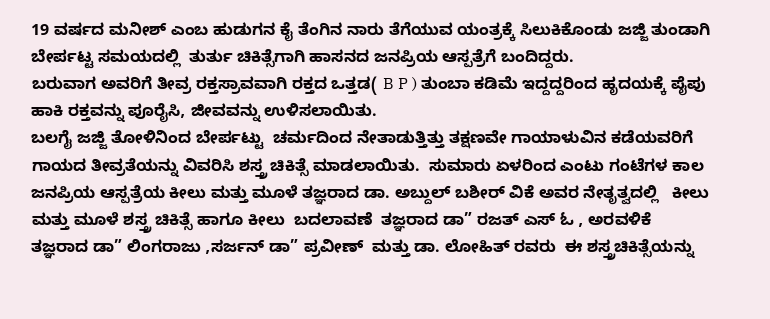19 ವರ್ಷದ ಮನೀಶ್ ಎಂಬ ಹುಡುಗನ ಕೈ ತೆಂಗಿನ ನಾರು ತೆಗೆಯುವ ಯಂತ್ರಕ್ಕೆ ಸಿಲುಕಿಕೊಂಡು ಜಜ್ಜಿ ತುಂಡಾಗಿ ಬೇರ್ಪಟ್ಟ ಸಮಯದಲ್ಲಿ  ತುರ್ತು ಚಿಕಿತ್ಸೆಗಾಗಿ ಹಾಸನದ ಜನಪ್ರಿಯ ಆಸ್ಪತ್ರೆಗೆ ಬಂದಿದ್ದರು.
ಬರುವಾಗ ಅವರಿಗೆ ತೀವ್ರ ರಕ್ತಸ್ರಾವವಾಗಿ ರಕ್ತದ ಒತ್ತಡ( B P ) ತುಂಬಾ ಕಡಿಮೆ ಇದ್ದದ್ದರಿಂದ ಹೃದಯಕ್ಕೆ ಪೈಪು ಹಾಕಿ ರಕ್ತವನ್ನು ಪೂರೈಸಿ, ಜೀವವನ್ನು ಉಳಿಸಲಾಯಿತು.
ಬಲಗೈ ಜಜ್ಜಿ ತೋಳಿನಿಂದ ಬೇರ್ಪಟ್ಟು  ಚರ್ಮದಿಂದ ನೇತಾಡುತ್ತಿತ್ತು ತಕ್ಷಣವೇ ಗಾಯಾಳುವಿನ ಕಡೆಯವರಿಗೆ ಗಾಯದ ತೀವ್ರತೆಯನ್ನು ವಿವರಿಸಿ ಶಸ್ತ್ರ ಚಿಕಿತ್ಸೆ ಮಾಡಲಾಯಿತು.  ಸುಮಾರು ಏಳರಿಂದ ಎಂಟು ಗಂಟೆಗಳ ಕಾಲ  ಜನಪ್ರಿಯ ಆಸ್ಪತ್ರೆಯ ಕೀಲು ಮತ್ತು ಮೂಳೆ ತಜ್ಞರಾದ ಡಾ. ಅಬ್ದುಲ್ ಬಶೀರ್ ವಿಕೆ ಅವರ ನೇತೃತ್ವದಲ್ಲಿ   ಕೀಲು ಮತ್ತು ಮೂಳೆ ಶಸ್ತ್ರ ಚಿಕಿತ್ಸೆ ಹಾಗೂ ಕೀಲು  ಬದಲಾವಣೆ  ತಜ್ಞರಾದ ಡಾ” ರಜತ್ ಎಸ್ ಓ , ಅರವಳಿಕೆ ತಜ್ಞರಾದ ಡಾ” ಲಿಂಗರಾಜು ,ಸರ್ಜನ್ ಡಾ” ಪ್ರವೀಣ್  ಮತ್ತು ಡಾ. ಲೋಹಿತ್ ರವರು  ಈ ಶಸ್ತ್ರಚಿಕಿತ್ಸೆಯನ್ನು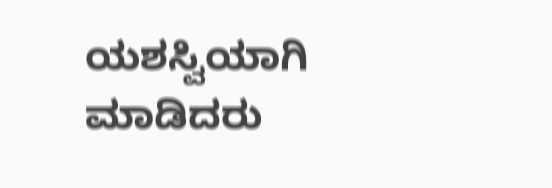ಯಶಸ್ವಿಯಾಗಿ ಮಾಡಿದರು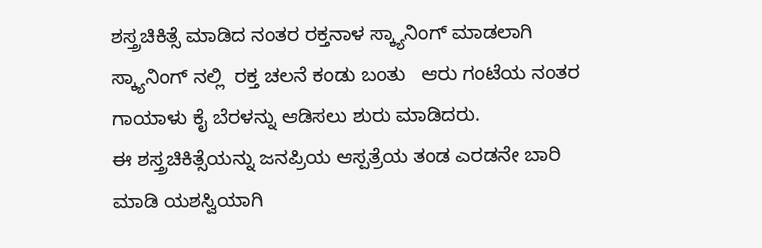ಶಸ್ತ್ರಚಿಕಿತ್ಸೆ ಮಾಡಿದ ನಂತರ ರಕ್ತನಾಳ ಸ್ಕ್ಯಾನಿಂಗ್ ಮಾಡಲಾಗಿ ಸ್ಕ್ಯಾನಿಂಗ್ ನಲ್ಲಿ  ರಕ್ತ ಚಲನೆ ಕಂಡು ಬಂತು   ಆರು ಗಂಟೆಯ ನಂತರ ಗಾಯಾಳು ಕೈ ಬೆರಳನ್ನು ಆಡಿಸಲು ಶುರು ಮಾಡಿದರು.
ಈ ಶಸ್ತ್ರಚಿಕಿತ್ಸೆಯನ್ನು ಜನಪ್ರಿಯ ಆಸ್ಪತ್ರೆಯ ತಂಡ ಎರಡನೇ ಬಾರಿ ಮಾಡಿ ಯಶಸ್ವಿಯಾಗಿ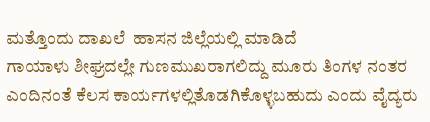ಮತ್ತೊಂದು ದಾಖಲೆ  ಹಾಸನ ಜಿಲ್ಲೆಯಲ್ಲಿ ಮಾಡಿದೆ
ಗಾಯಾಳು ಶೀಘ್ರದಲ್ಲೇ ಗುಣಮುಖರಾಗಲಿದ್ದು ಮೂರು ತಿಂಗಳ ನಂತರ ಎಂದಿನಂತೆ ಕೆಲಸ ಕಾರ್ಯಗಳಲ್ಲಿತೊಡಗಿಕೊಳ್ಳಬಹುದು ಎಂದು ವೈದ್ಯರು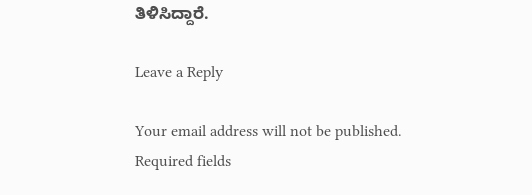ತಿಳಿಸಿದ್ದಾರೆ.

Leave a Reply

Your email address will not be published. Required fields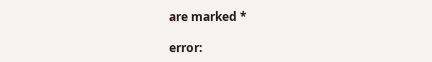are marked *

error: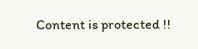Content is protected !!